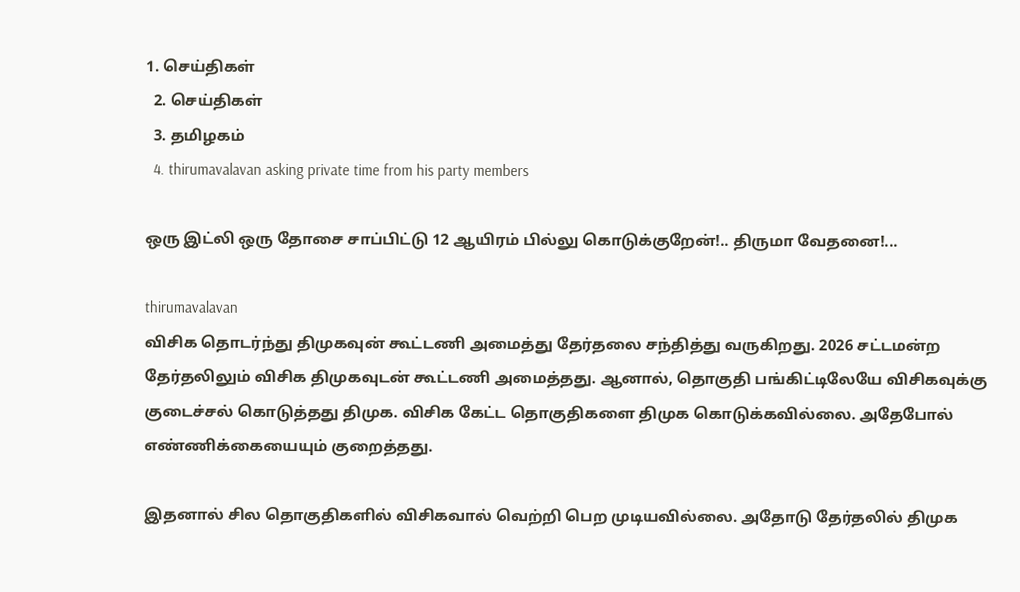1. செய்திகள்
  2. செய்திகள்
  3. த‌மிழக‌ம்
  4. thirumavalavan asking private time from his party members

ஒரு இட்லி ஒரு தோசை சாப்பிட்டு 12 ஆயிரம் பில்லு கொடுக்குறேன்!.. திருமா வேதனை!...

thirumavalavan
விசிக தொடர்ந்து திமுகவுன் கூட்டணி அமைத்து தேர்தலை சந்தித்து வருகிறது. 2026 சட்டமன்ற தேர்தலிலும் விசிக திமுகவுடன் கூட்டணி அமைத்தது. ஆனால், தொகுதி பங்கிட்டிலேயே விசிகவுக்கு குடைச்சல் கொடுத்தது திமுக. விசிக கேட்ட தொகுதிகளை திமுக கொடுக்கவில்லை. அதேபோல் எண்ணிக்கையையும் குறைத்தது.

இதனால் சில தொகுதிகளில் விசிகவால் வெற்றி பெற முடியவில்லை. அதோடு தேர்தலில் திமுக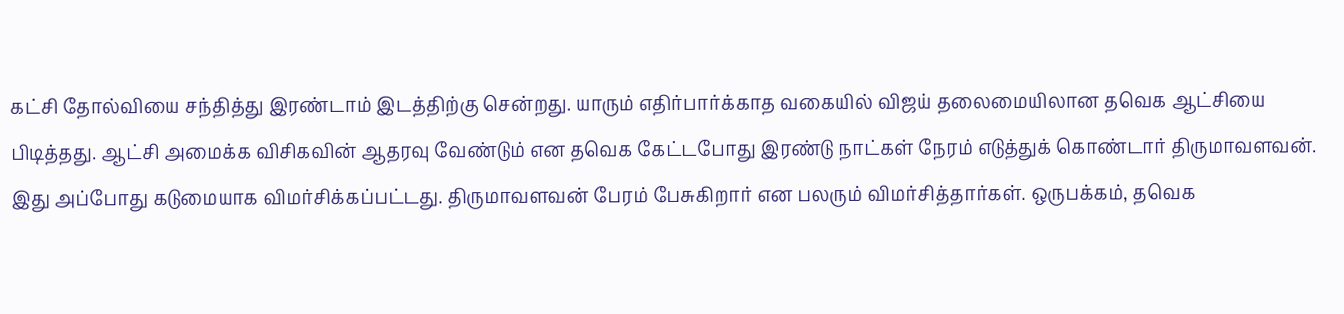கட்சி தோல்வியை சந்தித்து இரண்டாம் இடத்திற்கு சென்றது. யாரும் எதிர்பார்க்காத வகையில் விஜய் தலைமையிலான தவெக ஆட்சியை பிடித்தது. ஆட்சி அமைக்க விசிகவின் ஆதரவு வேண்டும் என தவெக கேட்டபோது இரண்டு நாட்கள் நேரம் எடுத்துக் கொண்டார் திருமாவளவன். இது அப்போது கடுமையாக விமர்சிக்கப்பட்டது. திருமாவளவன் பேரம் பேசுகிறார் என பலரும் விமர்சித்தார்கள். ஒருபக்கம், தவெக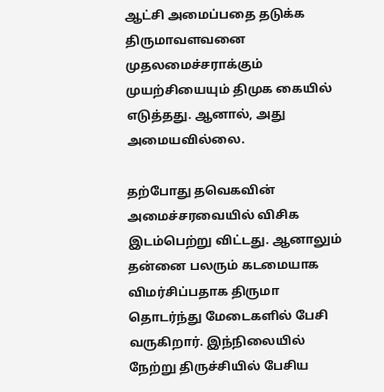ஆட்சி அமைப்பதை தடுக்க திருமாவளவனை முதலமைச்சராக்கும் முயற்சியையும் திமுக கையில் எடுத்தது. ஆனால், அது அமையவில்லை.

தற்போது தவெகவின் அமைச்சரவையில் விசிக இடம்பெற்று விட்டது. ஆனாலும் தன்னை பலரும் கடமையாக விமர்சிப்பதாக திருமா தொடர்ந்து மேடைகளில் பேசி வருகிறார். இந்நிலையில் நேற்று திருச்சியில் பேசிய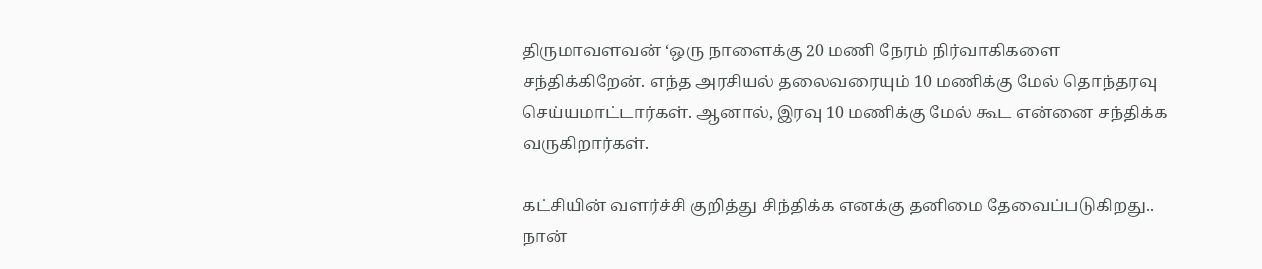திருமாவளவன் ‘ஒரு நாளைக்கு 20 மணி நேரம் நிர்வாகிகளை சந்திக்கிறேன். எந்த அரசியல் தலைவரையும் 10 மணிக்கு மேல் தொந்தரவு செய்யமாட்டார்கள். ஆனால், இரவு 10 மணிக்கு மேல் கூட என்னை சந்திக்க வருகிறார்கள்.

கட்சியின் வளர்ச்சி குறித்து சிந்திக்க எனக்கு தனிமை தேவைப்படுகிறது.. நான்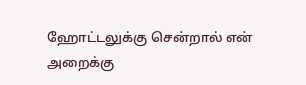ஹோட்டலுக்கு சென்றால் என் அறைக்கு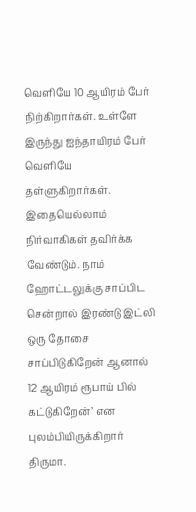வெளியே 10 ஆயிரம் பேர் நிற்கிறார்கள். உள்ளே இருந்து ஐந்தாயிரம் பேர் வெளியே தள்ளுகிறார்கள். இதையெல்லாம் நிர்வாகிகள் தவிர்க்க வேண்டும். நாம் ஹோட்டலுக்கு சாப்பிட சென்றால் இரண்டு இட்லி ஒரு தோசை சாப்பிடுகிறேன் ஆனால் 12 ஆயிரம் ரூபாய் பில் கட்டுகிறேன்’ என புலம்பியிருக்கிறார் திருமா.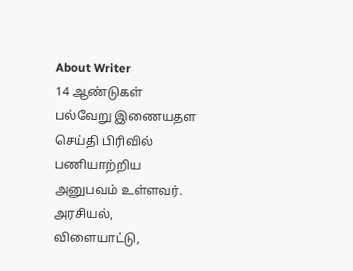About Writer
14 ஆண்டுகள் பல்வேறு இணையதள செய்தி பிரிவில் பணியாற்றிய அனுபவம் உள்ளவர். அரசியல், விளையாட்டு,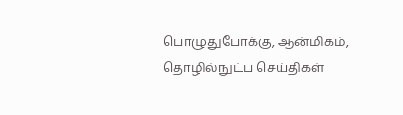பொழுதுபோக்கு, ஆன்மிகம், தொழில்நுட்ப செய்திகள்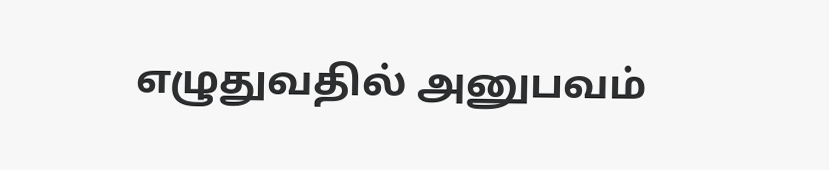எழுதுவதில் அனுபவம்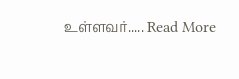உள்ளவர்..... Read More